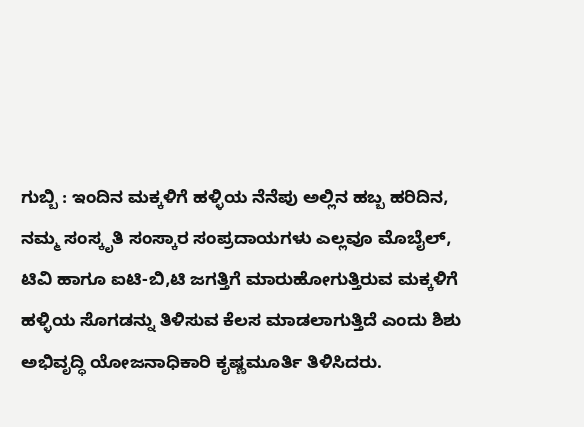ಗುಬ್ಬಿ : ಇಂದಿನ ಮಕ್ಕಳಿಗೆ ಹಳ್ಳಿಯ ನೆನೆಪು ಅಲ್ಲಿನ ಹಬ್ಬ ಹರಿದಿನ, ನಮ್ಮ ಸಂಸ್ಕೃತಿ ಸಂಸ್ಕಾರ ಸಂಪ್ರದಾಯಗಳು ಎಲ್ಲವೂ ಮೊಬೈಲ್, ಟಿವಿ ಹಾಗೂ ಐಟಿ-ಬಿ,ಟಿ ಜಗತ್ತಿಗೆ ಮಾರುಹೋಗುತ್ತಿರುವ ಮಕ್ಕಳಿಗೆ ಹಳ್ಳಿಯ ಸೊಗಡನ್ನು ತಿಳಿಸುವ ಕೆಲಸ ಮಾಡಲಾಗುತ್ತಿದೆ ಎಂದು ಶಿಶು ಅಭಿವೃದ್ಧಿ ಯೋಜನಾಧಿಕಾರಿ ಕೃಷ್ಣಮೂರ್ತಿ ತಿಳಿಸಿದರು.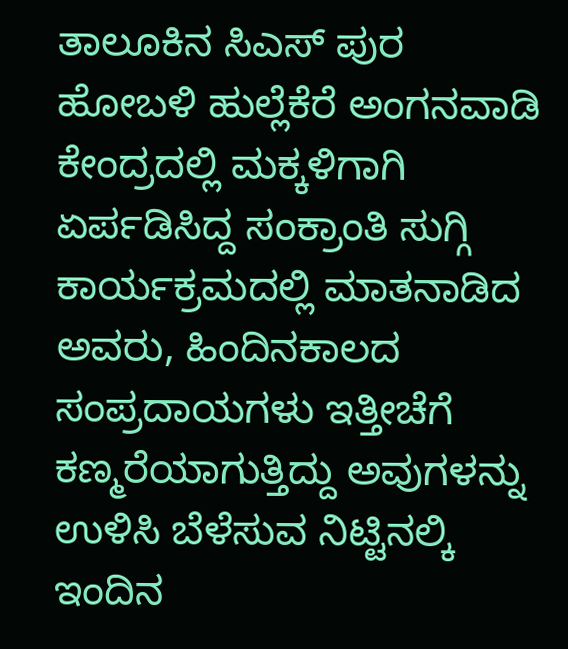ತಾಲೂಕಿನ ಸಿಎಸ್ ಪುರ ಹೋಬಳಿ ಹುಲ್ಲೆಕೆರೆ ಅಂಗನವಾಡಿ ಕೇಂದ್ರದಲ್ಲಿ ಮಕ್ಕಳಿಗಾಗಿ ಏರ್ಪಡಿಸಿದ್ದ ಸಂಕ್ರಾಂತಿ ಸುಗ್ಗಿ ಕಾರ್ಯಕ್ರಮದಲ್ಲಿ ಮಾತನಾಡಿದ ಅವರು, ಹಿಂದಿನಕಾಲದ ಸಂಪ್ರದಾಯಗಳು ಇತ್ತೀಚೆಗೆ ಕಣ್ಮರೆಯಾಗುತ್ತಿದ್ದು ಅವುಗಳನ್ನು ಉಳಿಸಿ ಬೆಳೆಸುವ ನಿಟ್ಟಿನಲ್ಕಿ ಇಂದಿನ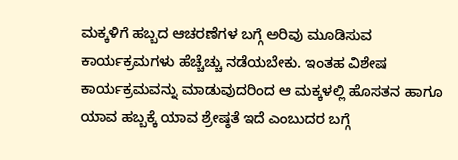ಮಕ್ಕಳಿಗೆ ಹಬ್ಬದ ಆಚರಣೆಗಳ ಬಗ್ಗೆ ಅರಿವು ಮೂಡಿಸುವ ಕಾರ್ಯಕ್ರಮಗಳು ಹೆಚ್ಚೆಚ್ಚು ನಡೆಯಬೇಕು. ಇಂತಹ ವಿಶೇಷ ಕಾರ್ಯಕ್ರಮವನ್ನು ಮಾಡುವುದರಿಂದ ಆ ಮಕ್ಕಳಲ್ಲಿ ಹೊಸತನ ಹಾಗೂ ಯಾವ ಹಬ್ಬಕ್ಕೆ ಯಾವ ಶ್ರೇಷ್ಠತೆ ಇದೆ ಎಂಬುದರ ಬಗ್ಗೆ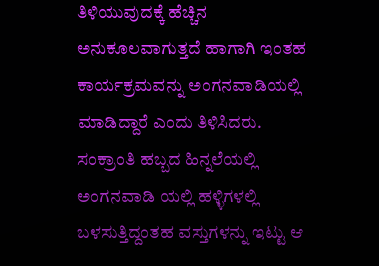ತಿಳಿಯುವುದಕ್ಕೆ ಹೆಚ್ಚಿನ ಅನುಕೂಲವಾಗುತ್ತದೆ ಹಾಗಾಗಿ ಇಂತಹ ಕಾರ್ಯಕ್ರಮವನ್ನು ಅಂಗನವಾಡಿಯಲ್ಲಿ ಮಾಡಿದ್ದಾರೆ ಎಂದು ತಿಳಿಸಿದರು.
ಸಂಕ್ರಾಂತಿ ಹಬ್ಬದ ಹಿನ್ನಲೆಯಲ್ಲಿ ಅಂಗನವಾಡಿ ಯಲ್ಲಿ ಹಳ್ಳಿಗಳಲ್ಲಿ ಬಳಸುತ್ತಿದ್ದಂತಹ ವಸ್ತುಗಳನ್ನು ಇಟ್ಟು ಆ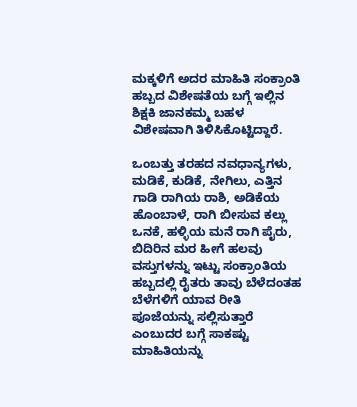ಮಕ್ಕಳಿಗೆ ಅದರ ಮಾಹಿತಿ ಸಂಕ್ರಾಂತಿ ಹಬ್ಬದ ವಿಶೇಷತೆಯ ಬಗ್ಗೆ ಇಲ್ಲಿನ ಶಿಕ್ಷಕಿ ಜಾನಕಮ್ಮ ಬಹಳ ವಿಶೇಷವಾಗಿ ತಿಳಿಸಿಕೊಟ್ಟಿದ್ದಾರೆ.

ಒಂಬತ್ತು ತರಹದ ನವಧಾನ್ಯಗಳು, ಮಡಿಕೆ, ಕುಡಿಕೆ, ನೇಗಿಲು, ಎತ್ತಿನ ಗಾಡಿ ರಾಗಿಯ ರಾಶಿ, ಅಡಿಕೆಯ ಹೊಂಬಾಳೆ, ರಾಗಿ ಬೀಸುವ ಕಲ್ಲು ಒನಕೆ, ಹಳ್ಳಿಯ ಮನೆ ರಾಗಿ ಪೈರು, ಬಿದಿರಿನ ಮರ ಹೀಗೆ ಹಲವು ವಸ್ತುಗಳನ್ನು ಇಟ್ಟು ಸಂಕ್ರಾಂತಿಯ ಹಬ್ಬದಲ್ಲಿ ರೈತರು ತಾವು ಬೆಳೆದಂತಹ ಬೆಳೆಗಳಿಗೆ ಯಾವ ರೀತಿ ಪೂಜೆಯನ್ನು ಸಲ್ಲಿಸುತ್ತಾರೆ ಎಂಬುದರ ಬಗ್ಗೆ ಸಾಕಷ್ಟು ಮಾಹಿತಿಯನ್ನು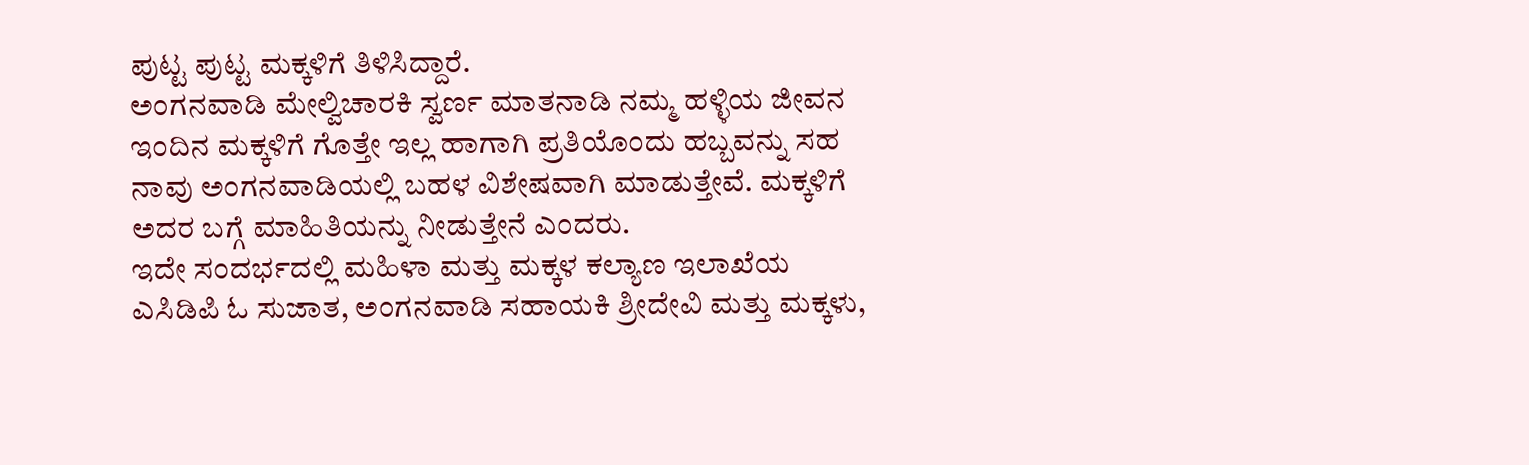ಪುಟ್ಟ ಪುಟ್ಟ ಮಕ್ಕಳಿಗೆ ತಿಳಿಸಿದ್ದಾರೆ.
ಅಂಗನವಾಡಿ ಮೇಲ್ವಿಚಾರಕಿ ಸ್ವರ್ಣ ಮಾತನಾಡಿ ನಮ್ಮ ಹಳ್ಳಿಯ ಜೀವನ ಇಂದಿನ ಮಕ್ಕಳಿಗೆ ಗೊತ್ತೇ ಇಲ್ಲ ಹಾಗಾಗಿ ಪ್ರತಿಯೊಂದು ಹಬ್ಬವನ್ನು ಸಹ ನಾವು ಅಂಗನವಾಡಿಯಲ್ಲಿ ಬಹಳ ವಿಶೇಷವಾಗಿ ಮಾಡುತ್ತೇವೆ. ಮಕ್ಕಳಿಗೆ ಅದರ ಬಗ್ಗೆ ಮಾಹಿತಿಯನ್ನು ನೀಡುತ್ತೇನೆ ಎಂದರು.
ಇದೇ ಸಂದರ್ಭದಲ್ಲಿ ಮಹಿಳಾ ಮತ್ತು ಮಕ್ಕಳ ಕಲ್ಯಾಣ ಇಲಾಖೆಯ ಎಸಿಡಿಪಿ ಓ ಸುಜಾತ, ಅಂಗನವಾಡಿ ಸಹಾಯಕಿ ಶ್ರೀದೇವಿ ಮತ್ತು ಮಕ್ಕಳು,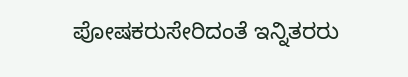ಪೋಷಕರುಸೇರಿದಂತೆ ಇನ್ನಿತರರು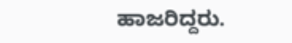ಹಾಜರಿದ್ದರು.